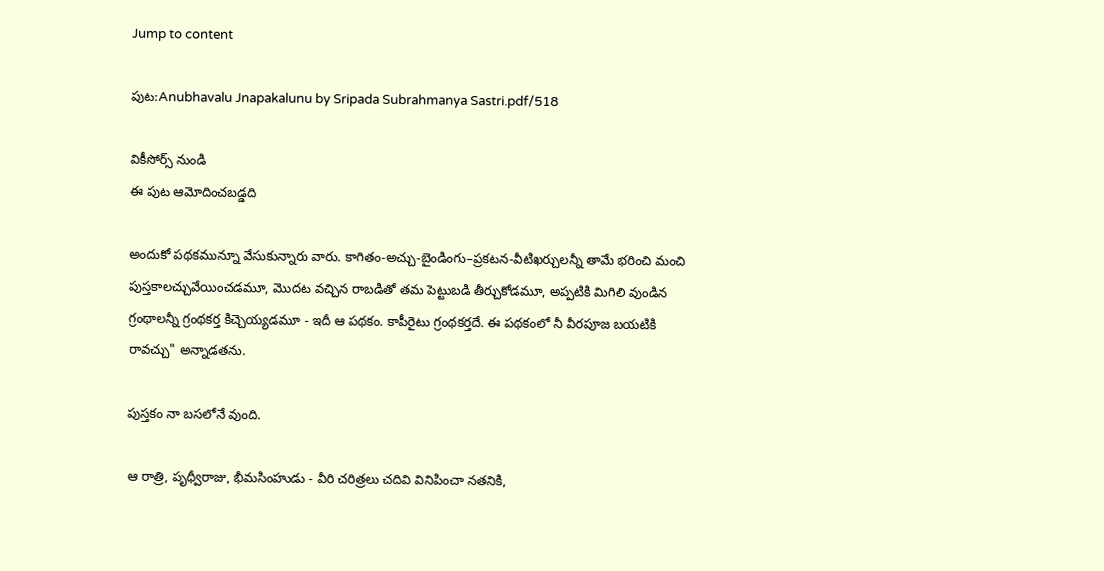Jump to content

పుట:Anubhavalu Jnapakalunu by Sripada Subrahmanya Sastri.pdf/518

వికీసోర్స్ నుండి
ఈ పుట ఆమోదించబడ్డది

అందుకో పథకమున్నూ వేసుకున్నారు వారు. కాగితం-అచ్చు-బైండింగు–ప్రకటన-వీటిఖర్చులన్నీ తామే భరించి మంచి పుస్తకాలచ్చువేయించడమూ, మొదట వచ్చిన రాబడితో తమ పెట్టుబడి తీర్చుకోడమూ, అప్పటికి మిగిలి వుండిన గ్రంథాలన్నీ గ్రంథకర్త కిచ్చెయ్యడమూ - ఇదీ ఆ పథకం. కాపీరైటు గ్రంథకర్తదే. ఈ పథకంలో నీ వీరపూజ బయటికి రావచ్చు" అన్నాడతను.

పుస్తకం నా బసలోనే వుంది.

ఆ రాత్రి, పృధ్వీరాజు, భీమసింహుడు - వీరి చరిత్రలు చదివి వినిపించా నతనికి,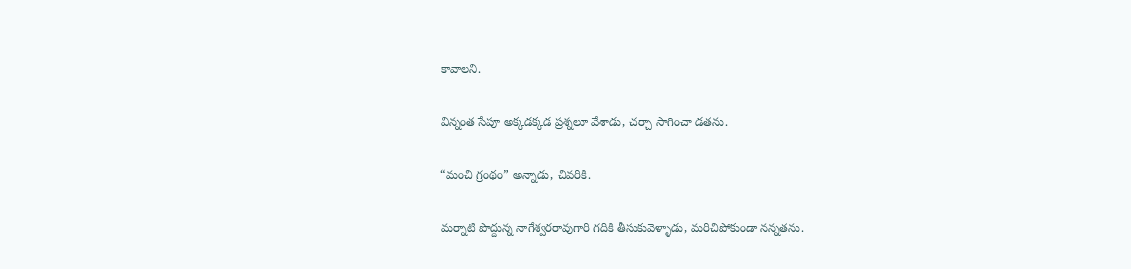కావాలని.

విన్నంత సేపూ అక్కడక్కడ ప్రశ్నలూ వేశాడు, చర్చా సాగించా డతను.

“మంచి గ్రంథం” అన్నాడు, చివరికి.

మర్నాటి పొద్దున్న నాగేశ్వరరావుగారి గదికి తీసుకువెళ్ళాడు, మరిచిపోకుండా నన్నతను.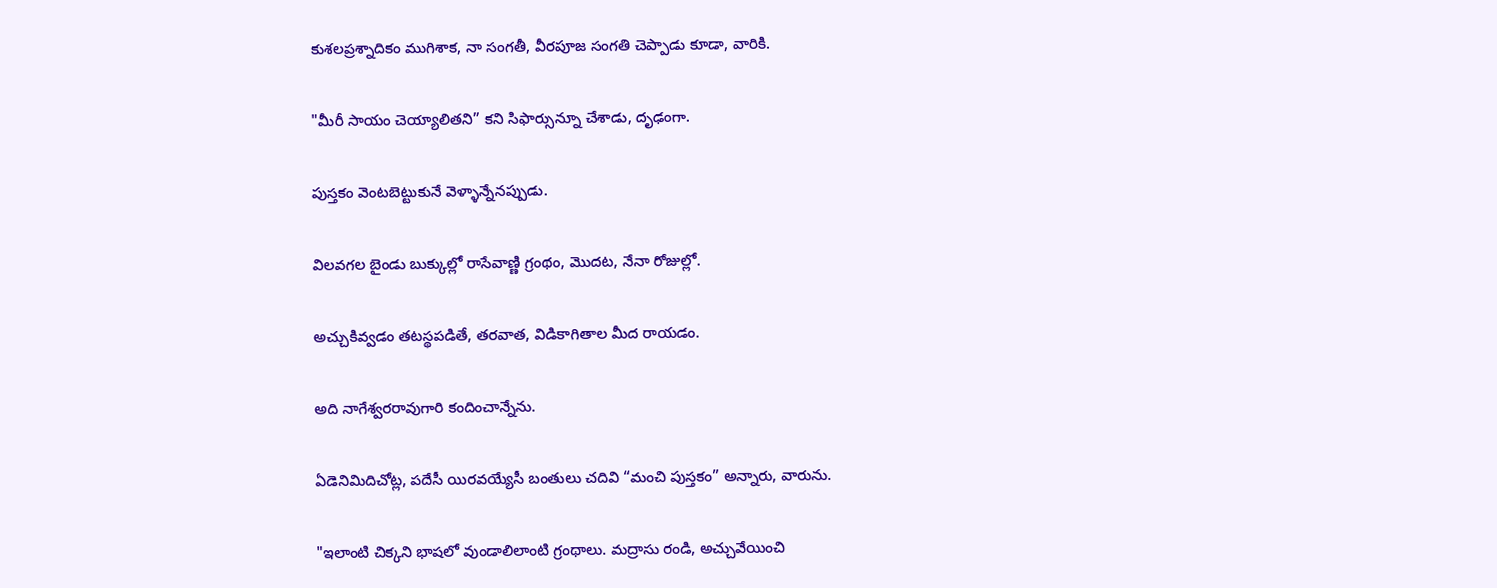కుశలప్రశ్నాదికం ముగిశాక, నా సంగతీ, వీరపూజ సంగతి చెప్పాడు కూడా, వారికి.

"మీరీ సాయం చెయ్యాలితని” కని సిఫార్సున్నూ చేశాడు, దృఢంగా.

పుస్తకం వెంటబెట్టుకునే వెళ్ళాన్నేనప్పుడు.

విలవగల బైండు బుక్కుల్లో రాసేవాణ్ణి గ్రంథం, మొదట, నేనా రోజుల్లో.

అచ్చుకివ్వడం తటస్థపడితే, తరవాత, విడికాగితాల మీద రాయడం.

అది నాగేశ్వరరావుగారి కందించాన్నేను.

ఏడెనిమిదిచోట్ల, పదేసీ యిరవయ్యేసీ బంతులు చదివి “మంచి పుస్తకం” అన్నారు, వారును.

"ఇలాంటి చిక్కని భాషలో వుండాలిలాంటి గ్రంథాలు. మద్రాసు రండి, అచ్చువేయించి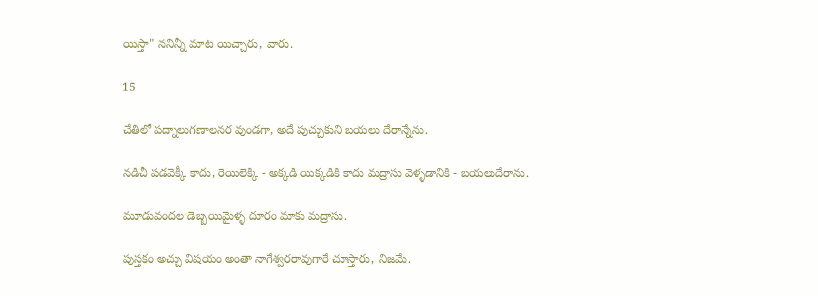యిస్తా" ననిన్నీ మాట యిచ్చారు, వారు.

15

చేతిలో పద్నాలుగణాలనర వుండగా, అదే పుచ్చుకుని బయలు దేరాన్నేను.

నడిచీ పడవెక్కీ కాదు, రెయిలెక్కి - అక్కడి యిక్కడికి కాదు మద్రాసు వెళ్ళడానికి - బయలుదేరాను.

మూడువందల డెబ్బయిమైళ్ళ దూరం మాకు మద్రాసు.

పుస్తకం అచ్చు విషయం అంతా నాగేశ్వరరావుగారే చూస్తారు, నిజమే.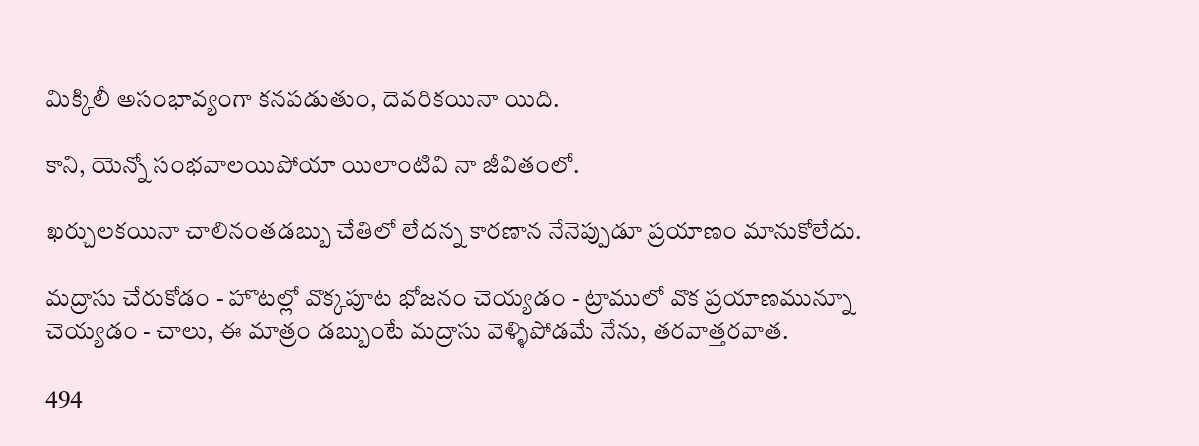మిక్కిలీ అసంభావ్యంగా కనపడుతుం, దెవరికయినా యిది.

కాని, యెన్నో సంభవాలయిపోయా యిలాంటివి నా జీవితంలో.

ఖర్చులకయినా చాలినంతడబ్బు చేతిలో లేదన్న కారణాన నేనెప్పుడూ ప్రయాణం మానుకోలేదు.

మద్రాసు చేరుకోడం - హొటల్లో వొక్కపూట భోజనం చెయ్యడం - ట్రాములో వొక ప్రయాణమున్నూ చెయ్యడం - చాలు, ఈ మాత్రం డబ్బుంటే మద్రాసు వెళ్ళిపోడమే నేను, తరవాత్తరవాత.

494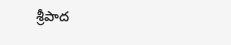శ్రీపాద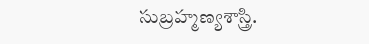సుబ్రహ్మణ్యశాస్త్రి.